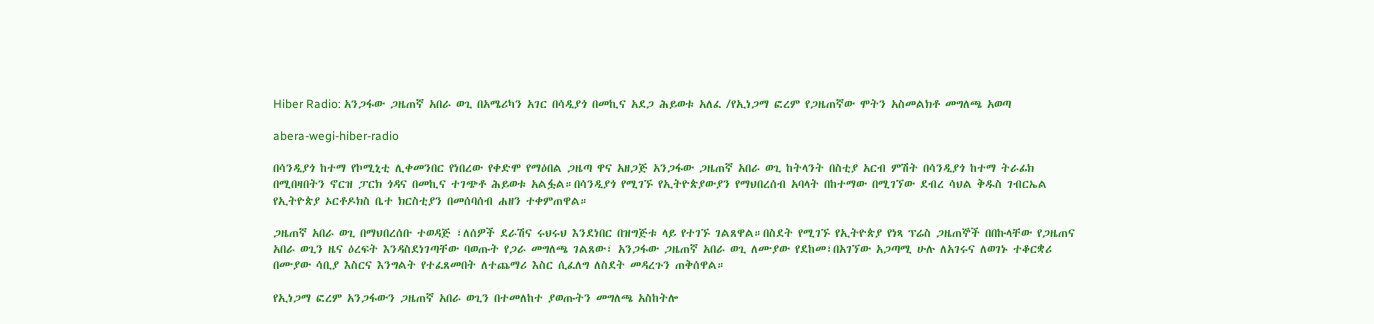Hiber Radio: አንጋፋው ጋዜጠኛ አበራ ወጊ በአሜሪካን አገር በሳዲያጎ በመኪና አደጋ ሕይወቱ አለፈ /የኢነጋማ ፎረም የጋዜጠኛው ሞትን አስመልክቶ መግለጫ አወጣ

abera-wegi-hiber-radio

በሳንዲያጎ ከተማ የኮሚኒቲ ሊቀመንበር የነበረው የቀድሞ የማዕበል ጋዜጣ ዋና አዘጋጅ አንጋፋው ጋዜጠኛ አበራ ወጊ ከትላንት በስቲያ አርብ ምሽት በሳንዲያጎ ከተማ ትራፊክ በሚበዛበትን ኖርዝ ፓርክ ጎዳና በመኪና ተገጭቶ ሕይወቱ አልፏል።በሳንዲያጎ የሚገኙ የኢትዮጵያውያን የማህበረሰብ አባላት በከተማው በሚገኘው ደብረ ሳህል ቅዱስ ገብርኤል የኢትዮጵያ ኦርቶዶክስ ቤተ ክርስቲያን በመሰባሰብ ሐዘን ተቀምጠዋል።

ጋዜጠኛ አበራ ወጊ በማህበረሰቡ ተወዳጅ ፣ለሰዎች ደራሽና ሩህሩህ እንደነበር በዝግጅቱ ላይ የተገኙ ገልጸዋል።በስደት የሚገኙ የኢትዮጵያ የነጻ ፕሬስ ጋዜጠኞች በበኩላቸው የጋዜጠና አበራ ወጊን ዜና ዕረፍት እንዳስደነገጣቸው ባወጡት የጋራ መግለጫ ገልጸው፣ አንጋፋው ጋዜጠኛ አበራ ወጊ ለሙያው የደከመ፣በአገኘው አጋጣሚ ሁሉ ለአገሩና ለወገኑ ተቆርቋሪ በሙያው ሳቢያ እስርና እንግልት የተፈጸመበት ለተጨማሪ እስር ሲፈለግ ለስደት መዳረጉን ጠቅሰዋል።

የኢነጋማ ፎረም አንጋፋውን ጋዜጠኛ አበራ ወጊን በተመለከተ ያወጡትን መግለጫ አስከትሎ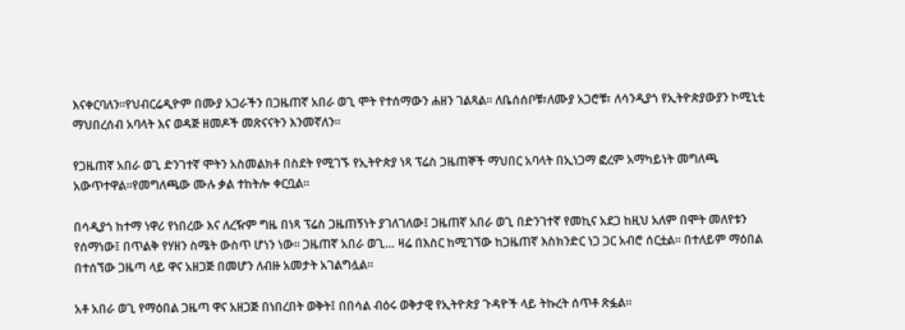እናቀርባለን።የህብርሬዲዮም በሙያ አጋራችን በጋዜጠኛ አበራ ወጊ ሞት የተሰማውን ሐዘን ገልጻል። ለቤሰሰቦቹ፣ለሙያ አጋሮቹ፣ ለሳንዲያጎ የኢትዮጵያውያን ኮሚኒቲ ማህበረሰብ አባላት እና ወዳጅ ዘመዶች መጽናናትን እንመኛለን።

የጋዜጠኛ አበራ ወጊ ድንገተኛ ሞትን አስመልክቶ በስደት የሚገኙ የኢትዮጵያ ነጻ ፕሬስ ጋዜጠኞች ማህበር አባላት በኢነጋማ ፎረም አማካይነት መግለጫ አውጥተዋል።የመግለጫው ሙሉ ቃል ተከትሎ ቀርቧል።

በሳዲያጎ ከተማ ነዋሪ የነበረው እና ለረዥም ግዜ በነጻ ፕሬስ ጋዜጠኝነት ያገለገለው፤ ጋዜጠኛ አበራ ወጊ በድንገተኛ የመኪና አደጋ ከዚህ አለም በሞት መለየቱን የሰማነው፤ በጥልቅ የሃዘን ስሜት ውስጥ ሆነን ነው። ጋዜጠኛ አበራ ወጊ… ዛሬ በእስር ከሚገኘው ከጋዜጠኛ እስክንድር ነጋ ጋር አብሮ ሰርቷል። በተለይም ማዕበል በተሰኘው ጋዜጣ ላይ ዋና አዘጋጅ በመሆን ለብዙ አመታት አገልግሏል።

አቶ አበራ ወጊ የማዕበል ጋዜጣ ዋና አዘጋጅ በነበረበት ወቅት፤ በበሳል ብዕሩ ወቅታዊ የኢትዮጵያ ጉዳዮች ላይ ትኩረት ሰጥቶ ጽፏል።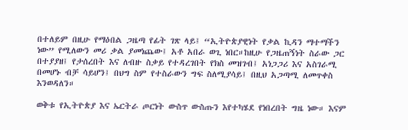በተለይም በዚሁ የማዕበል ጋዜጣ የፊት ገጽ ላይ፤ “ኢትዮጵያዊነት የቃል ኪዳን ማተማችን ነው” የሚለውን መሪ ቃል ያመነጨው፤ አቶ አበራ ወጊ ነበር።ከዚሁ የጋዜጠኝነት ስራው ጋር በተያያዘ፤ የታሰረበት እና ለብዙ ስቃይ የተዳረገበት የክስ መዝገብ፤ አነጋጋሪ እና አስገራሚ በመሆኑ ብቻ ሳይሆን፤ በህግ ስም የተስራውን ግፍ ስለሚያሳይ፤ በዚህ አጋጣሚ ለመጥቀስ እንወዳለን።

ወቅቱ የኢትዮጵያ እና ኤርትራ ጦርነት ውስጥ ውስጡን እየተካሄደ የነበረበት ግዜ ነው። እናም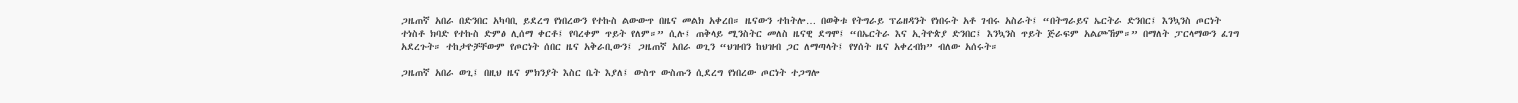ጋዜጠኛ አበራ በድንበር አካባቢ ይደረግ የነበረውን የተኩስ ልውውጥ በዜና መልክ አቀረበ። ዜናውን ተከትሎ… በወቅቱ የትግራይ ፕሬዘዳንት የነበሩት አቶ ገብሩ አስራት፤ “በትግራይና ኤርትራ ድንበር፤ እንኳንስ ጦርነት ተነስቶ ክባድ የተኩስ ድምፅ ሊሰማ ቀርቶ፤ የባረቀም ጥይት የለም።” ሲሉ፤ ጠቅላይ ሚንስትር መለስ ዜናዊ ደግሞ፤ “በኤርትራ እና ኢትዮጵያ ድንበር፤ እንኳንስ ጥይት ጅራፍም አልጮኸም።” በማለት ፓርላማውን ፈገግ አደረጉት። ተከታዮቻቸውም የጦርነት ሰበር ዜና አቅራቢውን፤ ጋዜጠኛ አበራ ወጊን “ህዝብን ከህዝብ ጋር ለማጣላት፤ የሃሰት ዜና አቀረብክ” ብለው አሰሩት።

ጋዜጠኛ አበራ ወጊ፤ በዚህ ዜና ምክንያት እስር ቤት እያለ፤ ውስጥ ውስጡን ሲደረግ የነበረው ጦርነት ተጋግሎ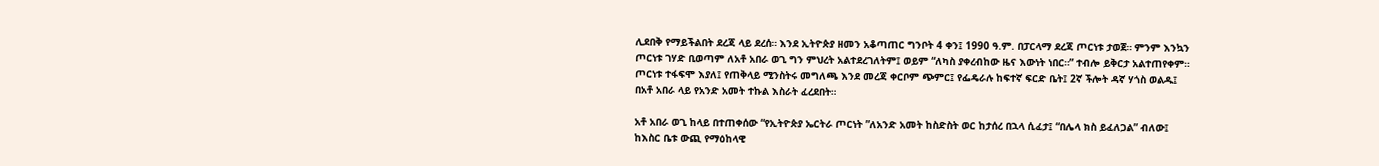ሊደበቅ የማይችልበት ደረጃ ላይ ደረሰ። እንደ ኢትዮጵያ ዘመን አቆጣጠር ግንቦት 4 ቀን፤ 1990 ዓ.ም. በፓርላማ ደረጃ ጦርነቱ ታወጀ። ምንም እንኳን ጦርነቱ ገሃድ ቢወጣም ለአቶ አበራ ወጊ ግን ምህረት አልተደረገለትም፤ ወይም “ለካስ ያቀረብከው ዜና እውነት ነበር።” ተብሎ ይቅርታ አልተጠየቀም። ጦርነቱ ተፋፍሞ እያለ፤ የጠቅላይ ሚንስትሩ መግለጫ እንደ መረጃ ቀርቦም ጭምር፤ የፌዴራሉ ከፍተኛ ፍርድ ቤት፤ 2ኛ ችሎት ዳኛ ሃጎስ ወልዱ፤ በአቶ አበራ ላይ የአንድ አመት ተኩል እስራት ፈረደበት።

አቶ አበራ ወጊ ከላይ በተጠቀሰው “የኢትዮጵያ ኤርትራ ጦርነት ”ለአንድ አመት ከስድስት ወር ከታሰረ በኋላ ሲፈታ፤ “በሌላ ክስ ይፈለጋል” ብለው፤ ከእስር ቤቱ ውጪ የማዕከላዊ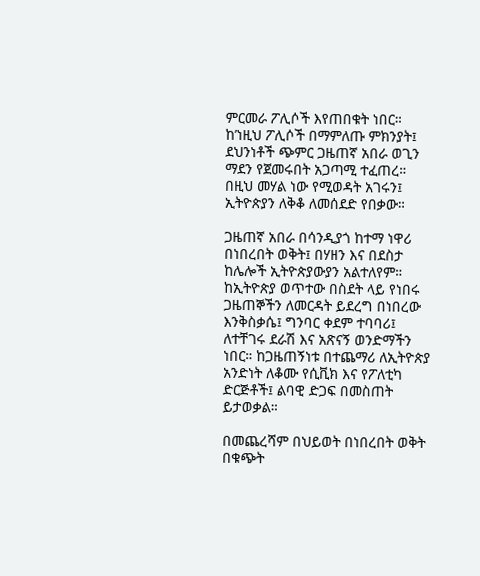ምርመራ ፖሊሶች እየጠበቁት ነበር። ከ’ነዚህ ፖሊሶች በማምለጡ ምክንያት፤ ደህንነቶች ጭምር ጋዜጠኛ አበራ ወጊን ማደን የጀመሩበት አጋጣሚ ተፈጠረ። በዚህ መሃል ነው የሚወዳት አገሩን፤ ኢትዮጵያን ለቅቆ ለመሰደድ የበቃው።

ጋዜጠኛ አበራ በሳንዲያጎ ከተማ ነዋሪ በነበረበት ወቅት፤ በሃዘን እና በደስታ ከሌሎች ኢትዮጵያውያን አልተለየም። ከኢትዮጵያ ወጥተው በስደት ላይ የነበሩ ጋዜጠኞችን ለመርዳት ይደረግ በነበረው እንቅስቃሴ፤ ግንባር ቀደም ተባባሪ፤ ለተቸገሩ ደራሽ እና አጽናኝ ወንድማችን ነበር። ከጋዜጠኝነቱ በተጨማሪ ለኢትዮጵያ አንድነት ለቆሙ የሲቪክ እና የፖለቲካ ድርጅቶች፤ ልባዊ ድጋፍ በመስጠት ይታወቃል።

በመጨረሻም በህይወት በነበረበት ወቅት በቁጭት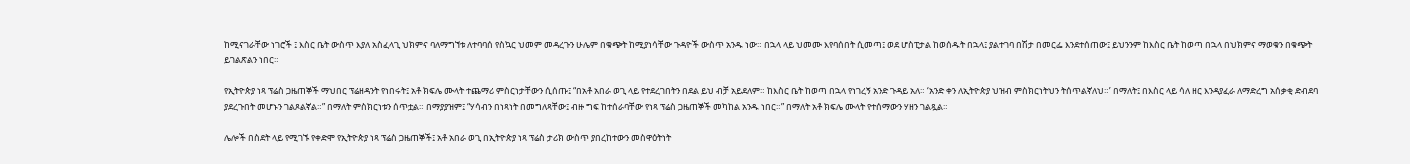ከሚናገራቸው ነገሮች ፤ እስር ቤት ውስጥ እያለ አስፈላጊ ህክምና ባለማግኘቱ ለተባባሰ የስኳር ህመም መዳረጉን ሁሌም በቁጭት ከሚያነሳቸው ጉዳዮች ውስጥ አንዱ ነው። በኋላ ላይ ህመሙ እየባሰበት ሲመጣ፤ ወደ ሆስፒታል ከወሰዱት በኋላ፤ ያልተገባ በሽታ በመርፌ እንደተሰጠው፤ ይህንንም ከእስር ቤት ከወጣ በኋላ በህክምና ማወቁን በቁጭት ይገልጽልን ነበር።

የኢትዮጵያ ነጻ ፕሬስ ጋዜጠኞች ማህበር ፕሬዘዳንት የነበሩት፤ አቶ ክፍሌ ሙላት ተጨማሪ ምስርነታቸውን ሲሰጡ፤ “በአቶ አበራ ወጊ ላይ የተደረገበትን በደል ይህ ብቻ አይደለም። ከእስር ቤት ከወጣ በኋላ የነገረኝ አንድ ጉዳይ አለ። ‘አንድ ቀን ለኢትዮጵያ ህዝብ ምስክርነትህን ትሰጥልኛለህ።’ በማለት፤ በእስር ላይ ሳለ ዘር እንዳያፈራ ለማድረግ አሰቃቂ ድብደባ ያደረጉበት መሆኑን ገልጾልኛል።” በማለት ምስክርነቱን ሰጥቷል። በማያያዝም፤ “ሃሳብን በነጻነት በመግለጻቸው፤ ብዙ ግፍ ከተሰራባቸው የነጻ ፕሬስ ጋዜጠኞች መካከል አንዱ ነበር።” በማለት አቶ ክፍሌ ሙላት የተሰማውን ሃዘን ገልጿል።

ሌሎች በስደት ላይ የሚገኙ የቀድሞ የኢትዮጵያ ነጻ ፕሬስ ጋዜጠኞች፤ አቶ አበራ ወጊ በኢትዮጵያ ነጻ ፕሬስ ታሪክ ውስጥ ያበረከተውን መስዋዕትነት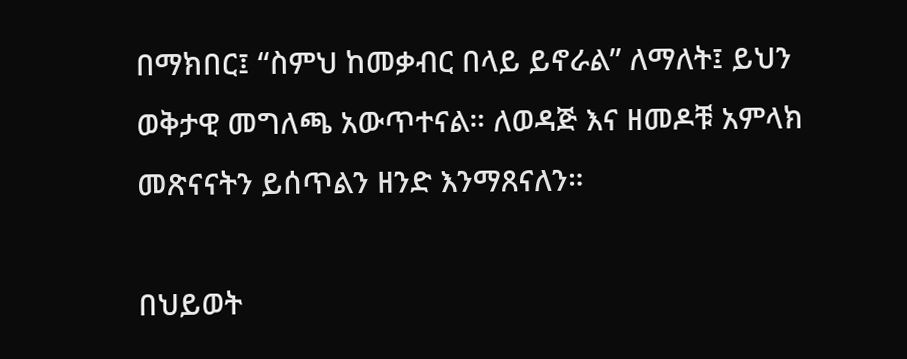በማክበር፤ “ስምህ ከመቃብር በላይ ይኖራል” ለማለት፤ ይህን ወቅታዊ መግለጫ አውጥተናል። ለወዳጅ እና ዘመዶቹ አምላክ መጽናናትን ይሰጥልን ዘንድ እንማጸናለን።

በህይወት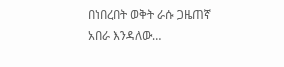በነበረበት ወቅት ራሱ ጋዜጠኛ አበራ እንዳለው…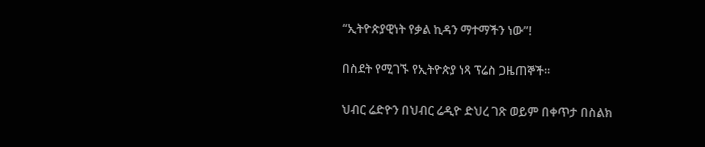“ኢትዮጵያዊነት የቃል ኪዳን ማተማችን ነው”!

በስደት የሚገኙ የኢትዮጵያ ነጻ ፕሬስ ጋዜጠኞች።

ህብር ሬድዮን በህብር ሬዲዮ ድህረ ገጽ ወይም በቀጥታ በስልክ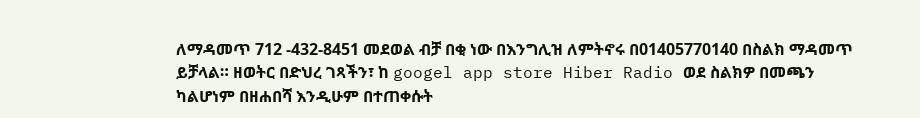ለማዳመጥ 712 -432-8451 መደወል ብቻ በቂ ነው በእንግሊዝ ለምትኖሩ በ01405770140 በስልክ ማዳመጥ ይቻላል። ዘወትር በድህረ ገጻችን፣ ከ googel app store Hiber Radio ወደ ስልክዎ በመጫን ካልሆነም በዘሐበሻ እንዲሁም በተጠቀሱት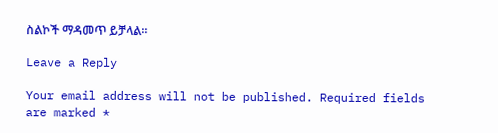ስልኮች ማዳመጥ ይቻላል።

Leave a Reply

Your email address will not be published. Required fields are marked *